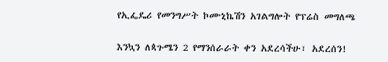የኢፌዴሪ የመንግሥት ኮሙኒኬሽን አገልግሎት የፕሬስ መግለጫ

እንኳን ለጳጉሜን 2 የማንሰራራት ቀን አደረሳችሁ፣ አደረሰን!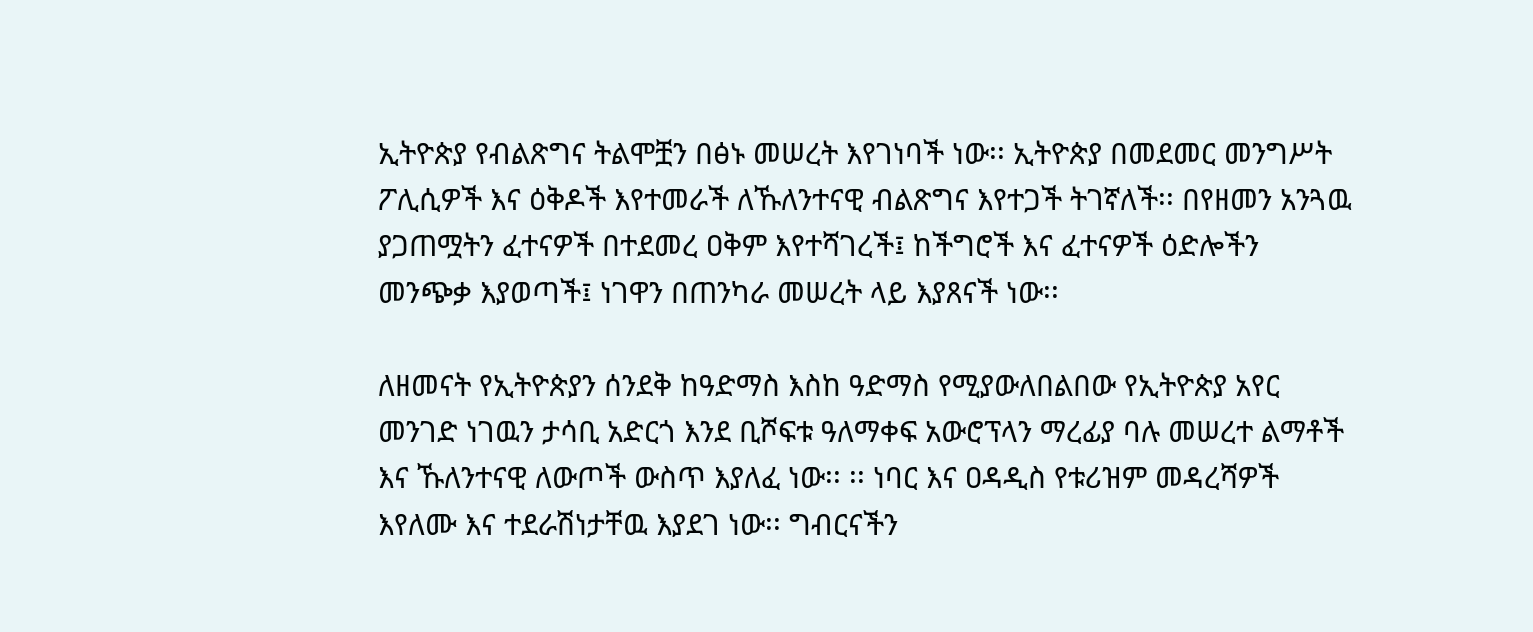ኢትዮጵያ የብልጽግና ትልሞቿን በፅኑ መሠረት እየገነባች ነው፡፡ ኢትዮጵያ በመደመር መንግሥት ፖሊሲዎች እና ዕቅዶች እየተመራች ለኹለንተናዊ ብልጽግና እየተጋች ትገኛለች፡፡ በየዘመን አንጓዉ ያጋጠሟትን ፈተናዎች በተደመረ ዐቅም እየተሻገረች፤ ከችግሮች እና ፈተናዎች ዕድሎችን መንጭቃ እያወጣች፤ ነገዋን በጠንካራ መሠረት ላይ እያጸናች ነው፡፡

ለዘመናት የኢትዮጵያን ሰንደቅ ከዓድማስ እስከ ዓድማስ የሚያውለበልበው የኢትዮጵያ አየር መንገድ ነገዉን ታሳቢ አድርጎ እንደ ቢሾፍቱ ዓለማቀፍ አውሮፕላን ማረፊያ ባሉ መሠረተ ልማቶች እና ኹለንተናዊ ለውጦች ውስጥ እያለፈ ነው፡፡ ፡፡ ነባር እና ዐዳዲስ የቱሪዝም መዳረሻዎች እየለሙ እና ተደራሽነታቸዉ እያደገ ነው፡፡ ግብርናችን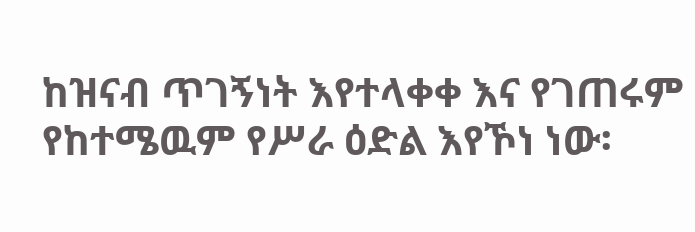ከዝናብ ጥገኝነት እየተላቀቀ እና የገጠሩም የከተሜዉም የሥራ ዕድል እየኾነ ነው፡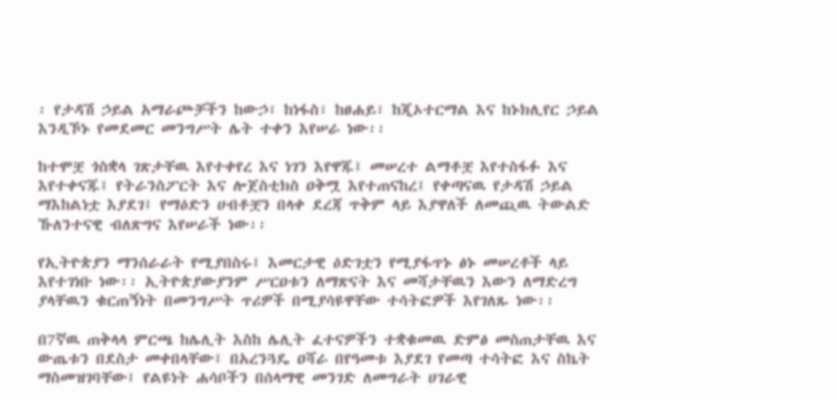፡ የታዳሽ ኃይል አማራጮቻችን ከውኃ፣ ከነፋስ፣ ከፀሐይ፣ ከጂኦተርማል እና ከኑክሊየር ኃይል እንዲኾኑ የመደመር መንግሥት ሌት ተቀን እየሠራ ነው፡፡

ከተሞቿ ጎስቋላ ገጽታቸዉ እየተቀየረ እና ነገን እየዋጁ፤ መሠረተ ልማቶቿ እየተስፋፉ እና እየተቀናጁ፤ የትራንስፖርት እና ሎጀስቲክስ ዐቅሟ እየተጠናከረ፤ የቀጣናዉ የታዳሽ ኃይል ማእከልነቷ እያደገ፤ የማዕድን ሀብቶቿን በላቀ ደረጃ ጥቅም ላይ እያዋለች ለመጪዉ ትውልድ ኹለንተናዊ ብለጽግና እየሠራች ነው፡፡

የኢትዮጵያን ማንሰራራት የሚያበስሩ፤ እመርታዊ ዕድገቷን የሚያፋጥኑ ፅኑ መሠረቶች ላይ እየተገነቡ ነው፡፡ ኢትዮጵያውያንም ሥርዐቱን ለማጽናት እና መሻታቸዉን እውን ለማድረግ ያላቸዉን ቁርጠኝነት በመንግሥት ጥሪዎች በሚያሳዩዋቸው ተሳትፎዎች እየገለጹ ነው፡፡

በ7ኛዉ ጠቅላላ ምርጫ ከሌሊት እስከ ሌሊት ፈተናዎችን ተቋቁመዉ ድምፅ መስጠታቸዉ እና ውጤቱን በደስታ መቀበላቸው፤ በአረንጓዴ ዐሻራ በየዓመቱ እያደገ የመጣ ተሳትፎ እና ስኬት ማስመዝገባቸው፤ የልዩነት ሐሳቦችን በሰላማዊ መንገድ ለመግራት ሀገራዊ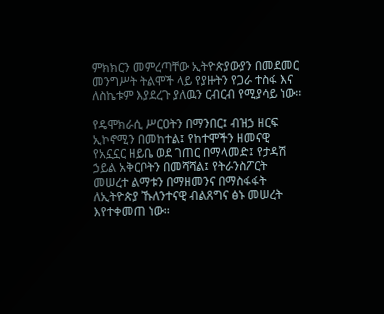ምክክርን መምረጣቸው ኢትዮጵያውያን በመደመር መንግሥት ትልሞች ላይ የያዙትን የጋራ ተስፋ እና ለስኬቱም እያደረጉ ያለዉን ርብርብ የሚያሳይ ነው፡፡

የዴሞክራሲ ሥርዐትን በማንበር፤ ብዝኃ ዘርፍ ኢኮኖሚን በመከተል፤ የከተሞችን ዘመናዊ የአኗኗር ዘይቤ ወደ ገጠር በማላመድ፤ የታዳሽ ኃይል አቅርቦትን በመሻሻል፤ የትራንስፖርት መሠረተ ልማቱን በማዘመንና በማስፋፋት ለኢትዮጵያ ኹለንተናዊ ብልጸግና ፅኑ መሠረት እየተቀመጠ ነው፡፡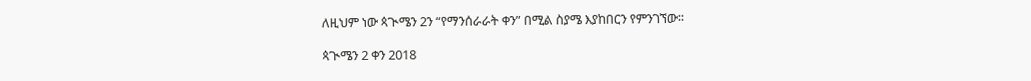ለዚህም ነው ጳጒሜን 2ን “የማንሰራራት ቀን” በሚል ስያሜ እያከበርን የምንገኘው፡፡

ጳጒሜን 2 ቀን 2018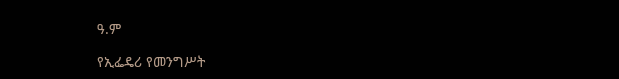ዓ.ም

የኢፌዴሪ የመንግሥት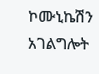ኮሙኒኬሽን አገልግሎት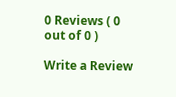0 Reviews ( 0 out of 0 )

Write a Review